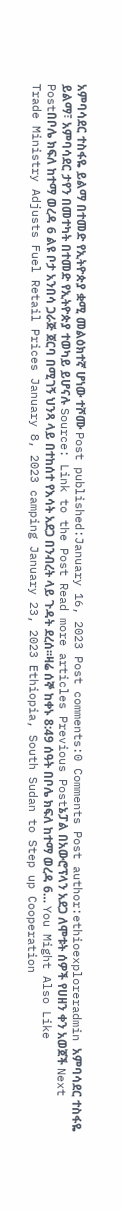አምባሳደር ተስፋዬ ይልማ በተመድ የኢትዮጵያ ቋሚ መልዕክተኛ ሆነው ተሾሙ Post published:January 16, 2023 Post comments:0 Comments Post author:ethioexploreradmin አምባሳደር ተስፋዬ ይልማ፣ አምባሳደር ታየን በመተካት በተመድ የኢትዮጵያ ተወካይ ይሆናሉ Source: Link to the Post Read more articles Previous Postኔፓል በአውሮፕላን አደጋ ለሞቱት ሰዎች የሀዘን ቀን አወጀች Next Postበቦሌ ክፍለ ከተማ ወረዳ 6 ልዩ ቦታ አንበሳ ጋራጅ ጀርባ በሚገኝ ህንጻ ላይ በተከሰተ የእሳት አደጋ በንብረት ላይ ጉዳት ደረሰ፡፡ዛሬ ሰኞ ከቀኑ 8:49 ሰዓት በቦሌ ክፍለ ከተማ ወረዳ 6… You Might Also Like Trade Ministry Adjusts Fuel Retail Prices January 8, 2023 camping January 23, 2023 Ethiopia, South Sudan to Step up Cooperation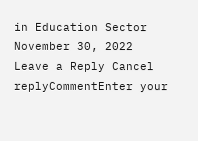in Education Sector November 30, 2022 Leave a Reply Cancel replyCommentEnter your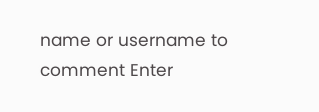name or username to comment Enter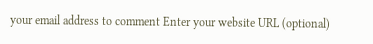your email address to comment Enter your website URL (optional)